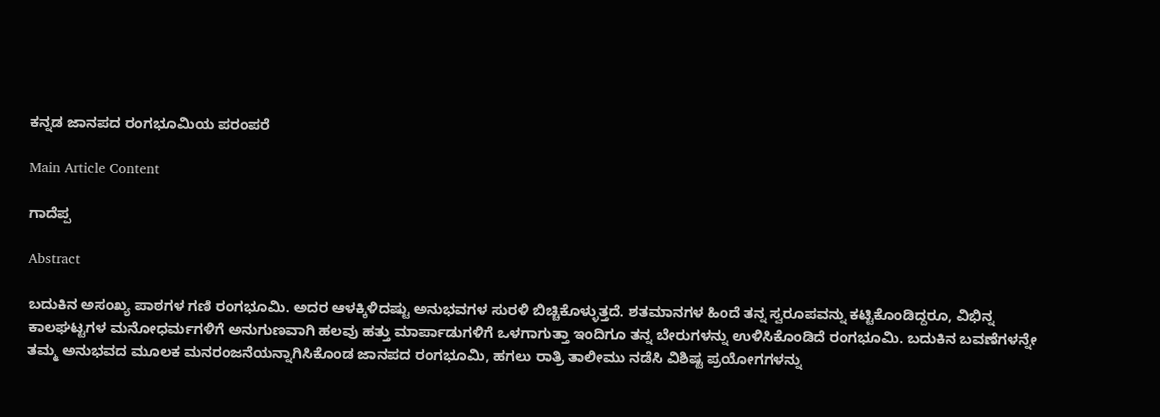ಕನ್ನಡ ಜಾನಪದ ರಂಗಭೂಮಿಯ ಪರಂಪರೆ

Main Article Content

ಗಾದೆಪ್ಪ

Abstract

ಬದುಕಿನ ಅಸಂಖ್ಯ ಪಾಠಗಳ ಗಣಿ ರಂಗಭೂಮಿ. ಅದರ ಆಳಕ್ಕಿಳಿದಷ್ಟು ಅನುಭವಗಳ ಸುರಳಿ ಬಿಚ್ಚಿಕೊಳ್ಳುತ್ತದೆ. ಶತಮಾನಗಳ ಹಿಂದೆ ತನ್ನ ಸ್ವರೂಪವನ್ನು ಕಟ್ಟಿಕೊಂಡಿದ್ದರೂ, ವಿಭಿನ್ನ ಕಾಲಘಟ್ಟಗಳ ಮನೋಧರ್ಮಗಳಿಗೆ ಅನುಗುಣವಾಗಿ ಹಲವು ಹತ್ತು ಮಾರ್ಪಾಡುಗಳಿಗೆ ಒಳಗಾಗುತ್ತಾ ಇಂದಿಗೂ ತನ್ನ ಬೇರುಗಳನ್ನು ಉಳಿಸಿಕೊಂಡಿದೆ ರಂಗಭೂಮಿ. ಬದುಕಿನ ಬವಣೆಗಳನ್ನೇ ತಮ್ಮ ಅನುಭವದ ಮೂಲಕ ಮನರಂಜನೆಯನ್ನಾಗಿಸಿಕೊಂಡ ಜಾನಪದ ರಂಗಭೂಮಿ, ಹಗಲು ರಾತ್ರಿ ತಾಲೀಮು ನಡೆಸಿ ವಿಶಿಷ್ಟ ಪ್ರಯೋಗಗಳನ್ನು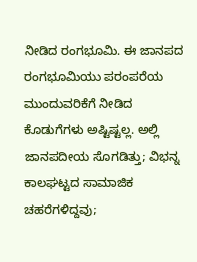ನೀಡಿದ ರಂಗಭೂಮಿ. ಈ ಜಾನಪದ ರಂಗಭೂಮಿಯು ಪರಂಪರೆಯ ಮುಂದುವರಿಕೆಗೆ ನೀಡಿದ ಕೊಡುಗೆಗಳು ಅಷ್ಟಿಷ್ಟಲ್ಲ. ಅಲ್ಲಿ ಜಾನಪದೀಯ ಸೊಗಡಿತ್ತು; ವಿಭನ್ನ ಕಾಲಘಟ್ಟದ ಸಾಮಾಜಿಕ ಚಹರೆಗಳಿದ್ದವು;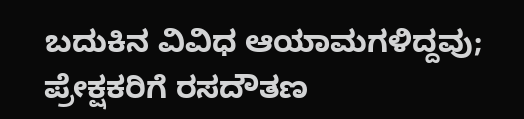ಬದುಕಿನ ವಿವಿಧ ಆಯಾಮಗಳಿದ್ದವು; ಪ್ರೇಕ್ಷಕರಿಗೆ ರಸದೌತಣ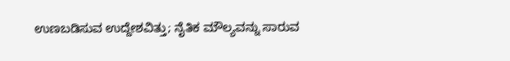ಉಣಬಡಿಸುವ ಉದ್ದೇಶವಿತ್ತು; ನೈತಿಕ ಮೌಲ್ಯವನ್ನು ಸಾರುವ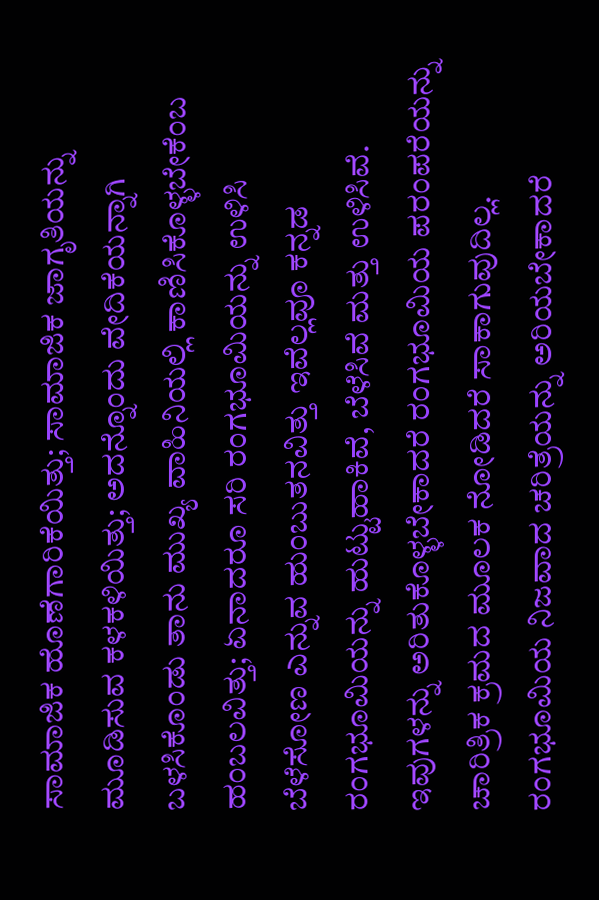ಸಾಮಾಜಿಕ ಹೊಣೆಗಾರಿಕೆಯಿತ್ತು; ಸಾಮಾಜಿಕ ಜಾಗೃತಿಯನ್ನು ಮೂಡಿಸುವ ಕಳಕಳಿಯಿತ್ತು; ಅದನ್ನೊಂದು ವೇದಿಕೆಯನ್ನಾಗಿ ಬಳಸಿಕೊಂಡು ತಾನು ಮುಖ್ಯ ವಾಹಿನಿಯಲ್ಲಿ ಕಾಣಿಸಿಕೊಳ್ಳಬೇಕೆಂಬ ಹಂಬಲವಿತ್ತು; ಏನಾದರೂ ಸರಿ ರಂಗಭೂಮಿಯನ್ನು ಉಳಿಸಿ ಬೆಳೆಸೋಣ ಎನ್ನುವ ಹುಂಬುತನವಿತ್ತು ಇವೆಲ್ಲವೂ ಕನ್ನಡ ರಂಗಭೂಮಿಯನ್ನು ಹುಟ್ಟುಹಾಕಿವೆ, ಬೆಳೆಸಿವೆ ಮತ್ತು ಉಳಿಸಿವೆ. ಇವುಗಳನ್ನು ಅರಿತುಕೊಳ್ಳಬೇಕಾದರೆ ರಂಗಭೂಮಿಯ ಪರಂಪರೆಯನ್ನು ಚಾರಿತ್ರಿಕ ಕ್ರಮದ ಮೂಲಕ ನೋಡಿದರೆ ಸಾಕಾಗುವುದಿಲ್ಲ. ರಂಗಭೂಮಿಯ ನಿಜವಾದ ಚರಿತ್ರೆಯನ್ನು ಅರಿಯಬೇಕಾದರೆ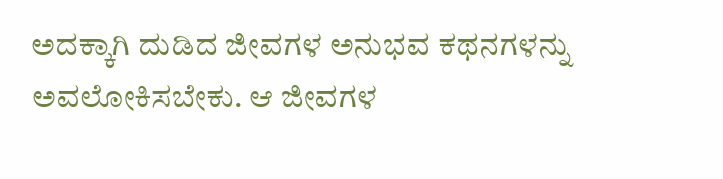ಅದಕ್ಕಾಗಿ ದುಡಿದ ಜೀವಗಳ ಅನುಭವ ಕಥನಗಳನ್ನು ಅವಲೋಕಿಸಬೇಕು. ಆ ಜೀವಗಳ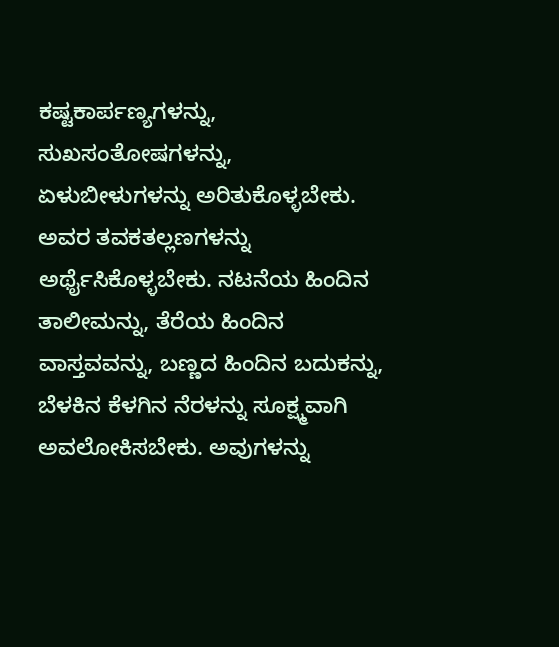ಕಷ್ಟಕಾರ್ಪಣ್ಯಗಳನ್ನು, ಸುಖಸಂತೋಷಗಳನ್ನು, ಏಳುಬೀಳುಗಳನ್ನು ಅರಿತುಕೊಳ್ಳಬೇಕು. ಅವರ ತವಕತಲ್ಲಣಗಳನ್ನು ಅರ್ಥೈಸಿಕೊಳ್ಳಬೇಕು. ನಟನೆಯ ಹಿಂದಿನ ತಾಲೀಮನ್ನು, ತೆರೆಯ ಹಿಂದಿನ ವಾಸ್ತವವನ್ನು, ಬಣ್ಣದ ಹಿಂದಿನ ಬದುಕನ್ನು, ಬೆಳಕಿನ ಕೆಳಗಿನ ನೆರಳನ್ನು ಸೂಕ್ಷ್ಮವಾಗಿ ಅವಲೋಕಿಸಬೇಕು. ಅವುಗಳನ್ನು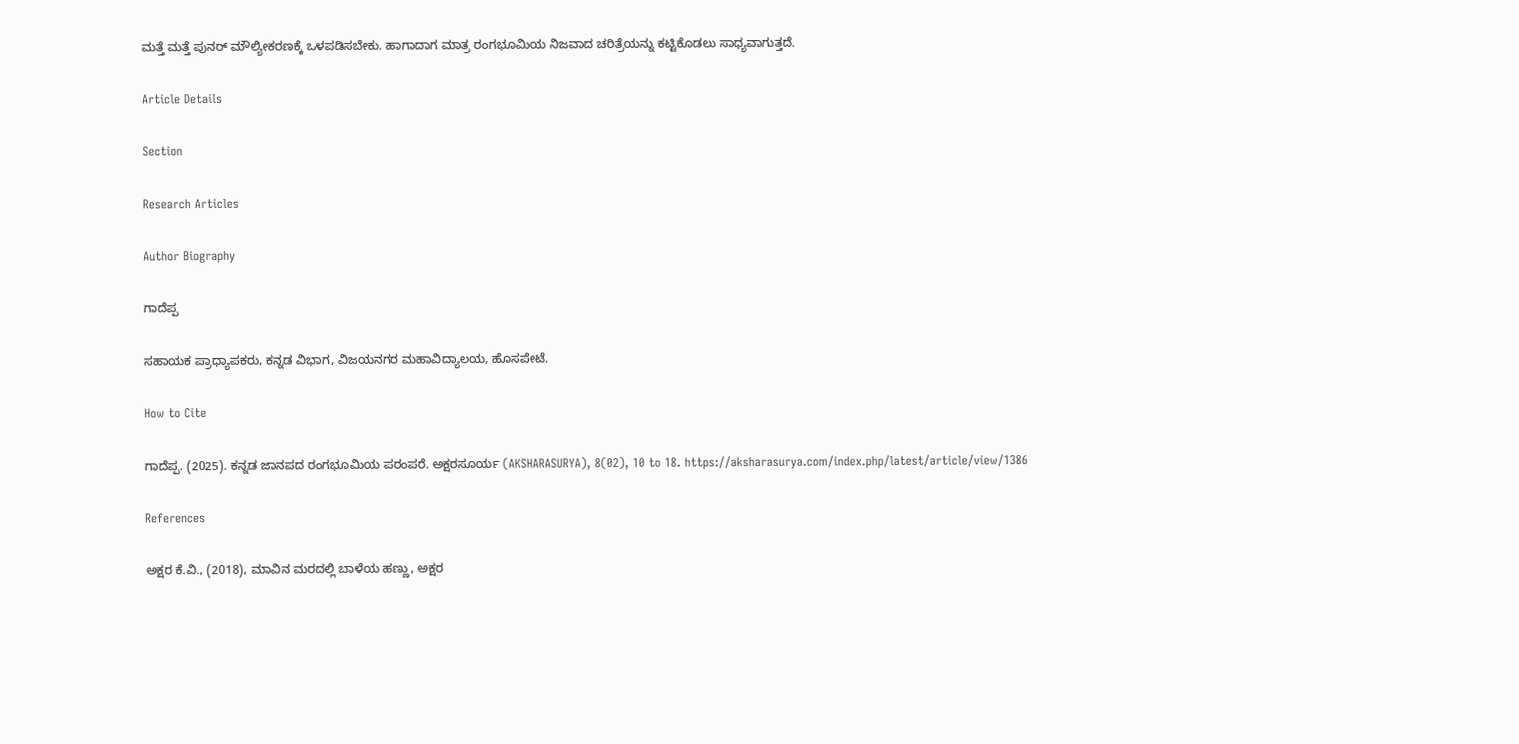ಮತ್ತೆ ಮತ್ತೆ ಪುನರ್ ಮೌಲ್ಯೀಕರಣಕ್ಕೆ ಒಳಪಡಿಸಬೇಕು. ಹಾಗಾದಾಗ ಮಾತ್ರ ರಂಗಭೂಮಿಯ ನಿಜವಾದ ಚರಿತ್ರೆಯನ್ನು ಕಟ್ಟಿಕೊಡಲು ಸಾಧ್ಯವಾಗುತ್ತದೆ.

Article Details

Section

Research Articles

Author Biography

ಗಾದೆಪ್ಪ

ಸಹಾಯಕ ಪ್ರಾಧ್ಯಾಪಕರು, ಕನ್ನಡ ವಿಭಾಗ, ವಿಜಯನಗರ ಮಹಾವಿದ್ಯಾಲಯ, ಹೊಸಪೇಟೆ.

How to Cite

ಗಾದೆಪ್ಪ. (2025). ಕನ್ನಡ ಜಾನಪದ ರಂಗಭೂಮಿಯ ಪರಂಪರೆ. ಅಕ್ಷರಸೂರ್ಯ (AKSHARASURYA), 8(02), 10 to 18. https://aksharasurya.com/index.php/latest/article/view/1386

References

ಅಕ್ಷರ ಕೆ.ವಿ., (2018), ಮಾವಿನ ಮರದಲ್ಲಿ ಬಾಳೆಯ ಹಣ್ಣು, ಅಕ್ಷರ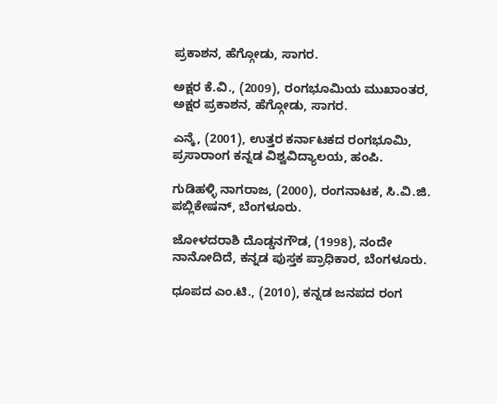ಪ್ರಕಾಶನ, ಹೆಗ್ಗೋಡು, ಸಾಗರ.

ಅಕ್ಷರ ಕೆ.ವಿ., (2009), ರಂಗಭೂಮಿಯ ಮುಖಾಂತರ, ಅಕ್ಷರ ಪ್ರಕಾಶನ, ಹೆಗ್ಗೋಡು, ಸಾಗರ.

ಎನ್ಕೆ, (2001), ಉತ್ತರ ಕರ್ನಾಟಕದ ರಂಗಭೂಮಿ, ಪ್ರಸಾರಾಂಗ ಕನ್ನಡ ವಿಶ್ವವಿದ್ಯಾಲಯ, ಹಂಪಿ.

ಗುಡಿಹಳ್ಳಿ ನಾಗರಾಜ, (2000), ರಂಗನಾಟಕ, ಸಿ.ವಿ.ಜಿ. ಪಬ್ಲಿಕೇಷನ್, ಬೆಂಗಳೂರು.

ಜೋಳದರಾಶಿ ದೊಡ್ಡನಗೌಡ, (1998), ನಂದೇ ನಾನೋದಿದೆ, ಕನ್ನಡ ಪುಸ್ತಕ ಪ್ರಾಧಿಕಾರ, ಬೆಂಗಳೂರು.

ಧೂಪದ ಎಂ.ಟಿ., (2010), ಕನ್ನಡ ಜನಪದ ರಂಗ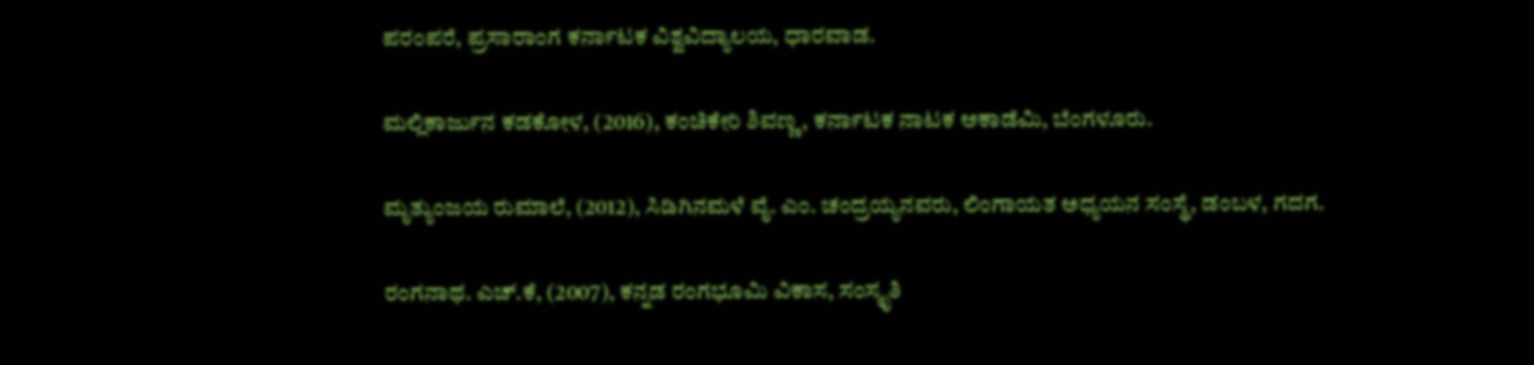ಪರಂಪರೆ, ಪ್ರಸಾರಾಂಗ ಕರ್ನಾಟಕ ವಿಶ್ವವಿದ್ಯಾಲಯ, ಧಾರವಾಡ.

ಮಲ್ಲಿಕಾರ್ಜುನ ಕಡಕೋಳ, (2016), ಕಂಚಿಕೇರಿ ಶಿವಣ್ಣ, ಕರ್ನಾಟಕ ನಾಟಕ ಅಕಾಡೆಮಿ, ಬೆಂಗಳೂರು.

ಮೃತ್ಯುಂಜಯ ರುಮಾಲೆ, (2012), ಸಿಡಿಗಿನಮಳೆ ವೈ. ಎಂ. ಚಂದ್ರಯ್ಯನವರು, ಲಿಂಗಾಯತ ಅಧ್ಯಯನ ಸಂಸ್ಥೆ, ಡಂಬಳ, ಗದಗ.

ರಂಗನಾಥ. ಎಚ್.ಕೆ, (2007), ಕನ್ನಡ ರಂಗಭೂಮಿ ವಿಕಾಸ, ಸಂಸ್ಕೃತಿ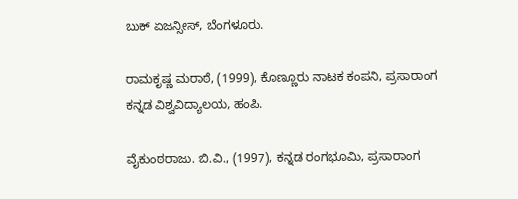ಬುಕ್ ಏಜನ್ಸೀಸ್, ಬೆಂಗಳೂರು.

ರಾಮಕೃಷ್ಣ ಮರಾಠೆ, (1999), ಕೊಣ್ಣೂರು ನಾಟಕ ಕಂಪನಿ, ಪ್ರಸಾರಾಂಗ ಕನ್ನಡ ವಿಶ್ವವಿದ್ಯಾಲಯ, ಹಂಪಿ.

ವೈಕುಂಠರಾಜು. ಬಿ.ವಿ., (1997), ಕನ್ನಡ ರಂಗಭೂಮಿ, ಪ್ರಸಾರಾಂಗ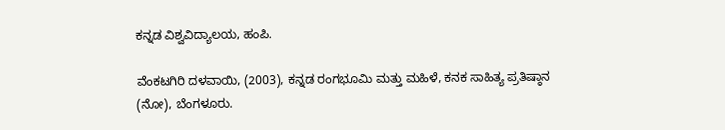ಕನ್ನಡ ವಿಶ್ವವಿದ್ಯಾಲಯ, ಹಂಪಿ.

ವೆಂಕಟಗಿರಿ ದಳವಾಯಿ, (2003), ಕನ್ನಡ ರಂಗಭೂಮಿ ಮತ್ತು ಮಹಿಳೆ, ಕನಕ ಸಾಹಿತ್ಯ ಪ್ರತಿಷ್ಠಾನ (ನೋ), ಬೆಂಗಳೂರು.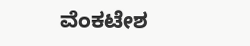ವೆಂಕಟೇಶ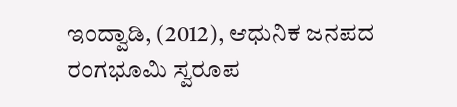ಇಂದ್ವಾಡಿ, (2012), ಆಧುನಿಕ ಜನಪದ ರಂಗಭೂಮಿ ಸ್ವರೂಪ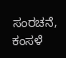ಸಂರಚನೆ, ಕಂಸಳೆ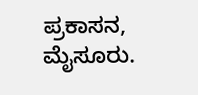ಪ್ರಕಾಸನ, ಮೈಸೂರು.